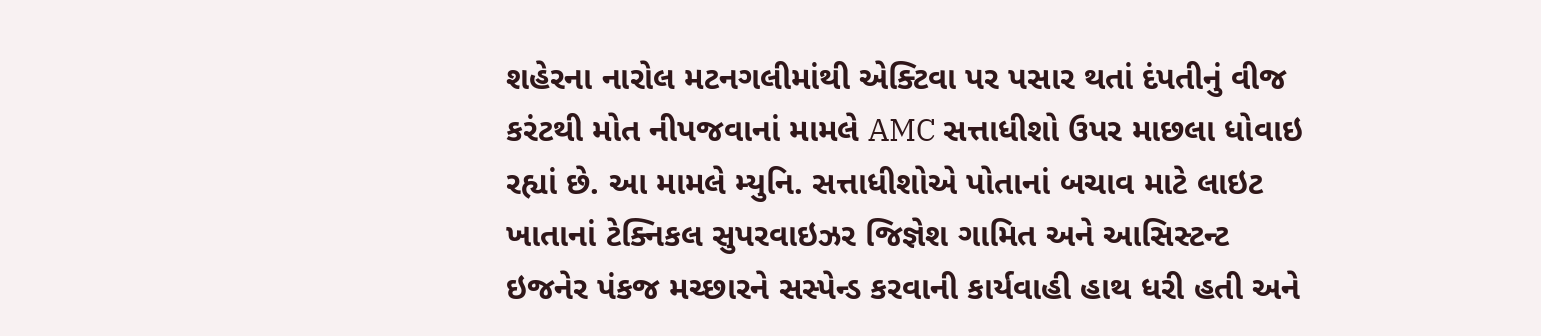શહેરના નારોલ મટનગલીમાંથી એક્ટિવા પર પસાર થતાં દંપતીનું વીજ કરંટથી મોત નીપજવાનાં મામલે AMC સત્તાધીશો ઉપર માછલા ધોવાઇ રહ્યાં છે. આ મામલે મ્યુનિ. સત્તાધીશોએ પોતાનાં બચાવ માટે લાઇટ ખાતાનાં ટેક્નિકલ સુપરવાઇઝર જિજ્ઞેશ ગામિત અને આસિસ્ટન્ટ ઇજનેર પંકજ મચ્છારને સસ્પેન્ડ કરવાની કાર્યવાહી હાથ ધરી હતી અને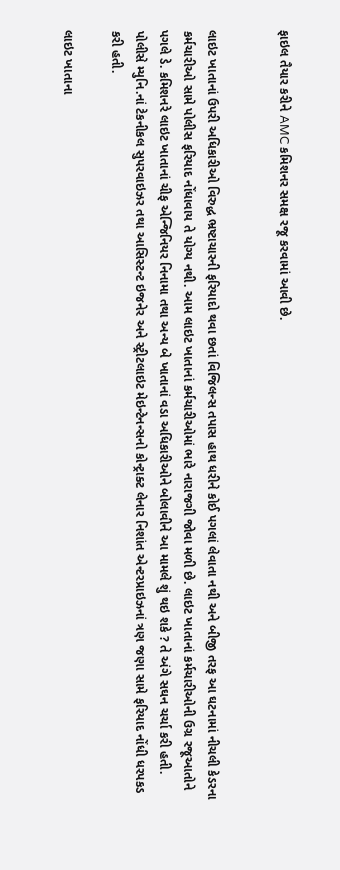ફાઇલ તૈયાર કરીને AMC કમિશનર સમક્ષ રજૂ કરવામાં આવી છે.


લાઇટ ખાતાનાં ઉપરી અધિકારીઓ વિરુદ્ધ ભ્રષ્ટાચારની ફરિયાદો થવા છતાં વિજિલન્સ તપાસ હાથ ધરીને કોઈ પગલાં લેવાતા નથી અને બીજી તરફ આ ઘટનામાં નીચલી કેડરના કર્મચારીઓ સામે પોલીસ ફરિયાદ નોંધાવાય તે યોગ્ય નથી. આમ લાઇટ ખાતાનાં કર્મચારીઓમાં ભારે નારાજગી જોવા મળી છે. લાઇટ ખાતાનાં કર્મચારીઓની ઉગ્ર રજૂઆતોને પગલે ડે. કમિશનરે લાઇટ ખાતાનાં ચીફ એન્જિનિયર નિનામા તથા અન્ય બે ખાતાનાં વડા અધિકારીઓને બોલાવીને આ મામલે શું થઇ શકે ? તે અંગે સઘન ચર્ચા કરી હતી. પોલીસે મ્યુનિ.નાં ટેકનીકલ સુપરવાઇઝર તથા આસિસ્ટન્ટ ઇજનેર અને સ્ટ્રીટલાઇટ મેઇન્ટેનન્સનો કોન્ટ્રાક્ટ લેનાર નિશાંત એન્ટરપ્રાઇઝનાં ત્રણ જણા સામે ફરિયાદ નોંધી ધરપકડ કરી હતી.

લાઇટ ખાતાના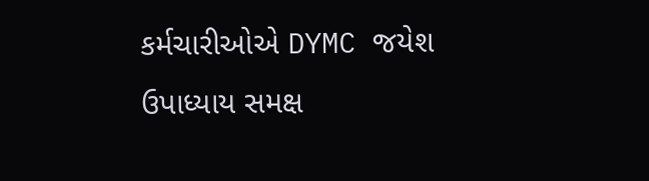કર્મચારીઓએ DYMC જયેશ ઉપાધ્યાય સમક્ષ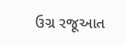ઉગ્ર રજૂઆત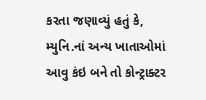કરતા જણાવ્યું હતું કે, મ્યુનિ.નાં અન્ય ખાતાઓમાં આવુ કંઇ બને તો કોન્ટ્રાક્ટર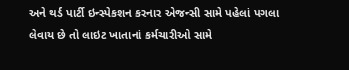અને થર્ડ પાર્ટી ઇન્સ્પેકશન કરનાર એજન્સી સામે પહેલાં પગલા લેવાય છે તો લાઇટ ખાતાનાં કર્મચારીઓ સામે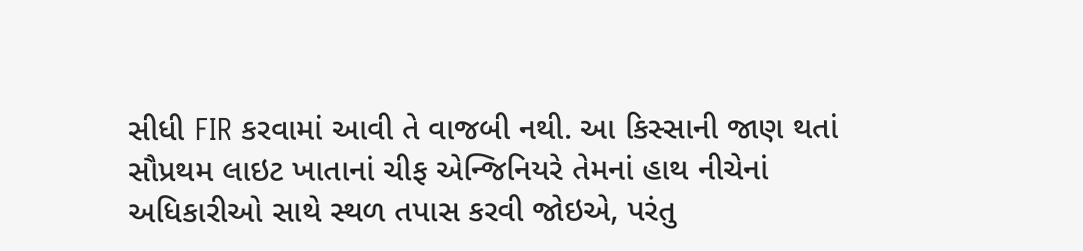સીધી FIR કરવામાં આવી તે વાજબી નથી. આ કિસ્સાની જાણ થતાં સૌપ્રથમ લાઇટ ખાતાનાં ચીફ એન્જિનિયરે તેમનાં હાથ નીચેનાં અધિકારીઓ સાથે સ્થળ તપાસ કરવી જોઇએ, પરંતુ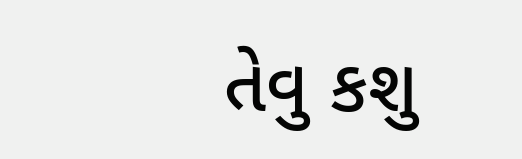તેવુ કશુ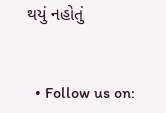થયું નહોતું


  • Follow us on: